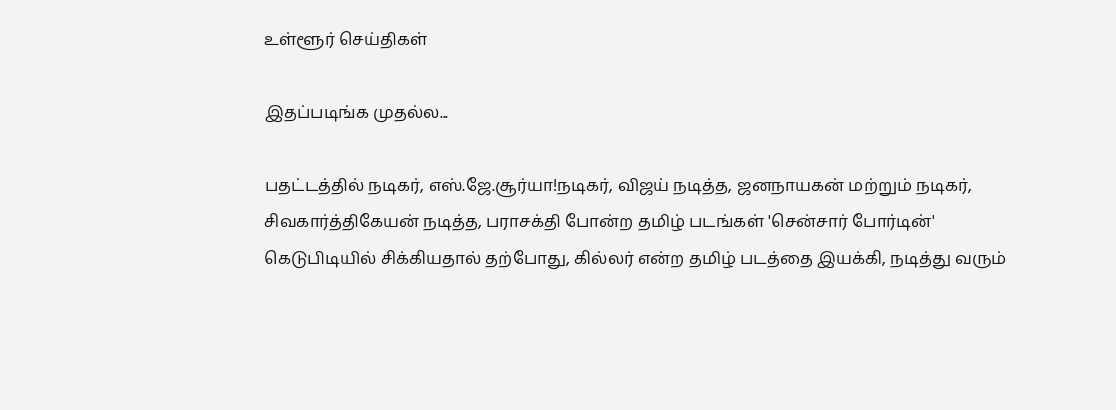உள்ளூர் செய்திகள்

இதப்படிங்க முதல்ல...

பதட்டத்தில் நடிகர், எஸ்.ஜே.சூர்யா!நடிகர், விஜய் நடித்த, ஜனநாயகன் மற்றும் நடிகர், சிவகார்த்திகேயன் நடித்த, பராசக்தி போன்ற தமிழ் படங்கள் 'சென்சார் போர்டின்' கெடுபிடியில் சிக்கியதால் தற்போது, கில்லர் என்ற தமிழ் படத்தை இயக்கி, நடித்து வரும்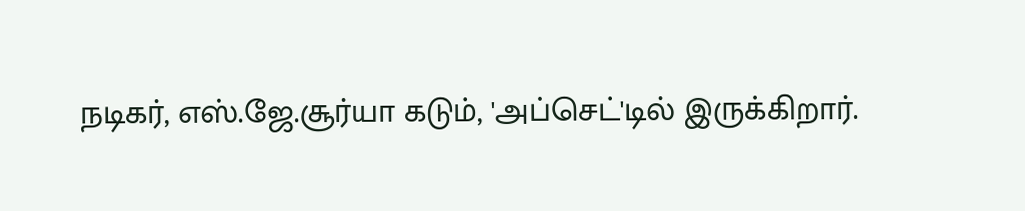நடிகர், எஸ்.ஜே.சூர்யா கடும், 'அப்செட்'டில் இருக்கிறார்.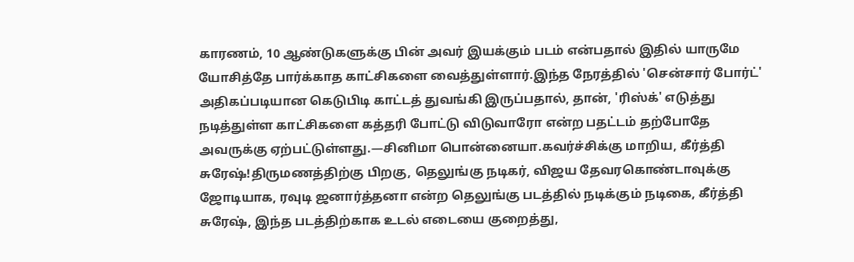காரணம், 10 ஆண்டுகளுக்கு பின் அவர் இயக்கும் படம் என்பதால் இதில் யாருமே யோசித்தே பார்க்காத காட்சிகளை வைத்துள்ளார்.இந்த நேரத்தில் 'சென்சார் போர்ட்' அதிகப்படியான கெடுபிடி காட்டத் துவங்கி இருப்பதால், தான், 'ரிஸ்க்' எடுத்து நடித்துள்ள காட்சிகளை கத்தரி போட்டு விடுவாரோ என்ற பதட்டம் தற்போதே அவருக்கு ஏற்பட்டுள்ளது.—சினிமா பொன்னையா.கவர்ச்சிக்கு மாறிய, கீர்த்தி சுரேஷ்!திருமணத்திற்கு பிறகு, தெலுங்கு நடிகர், விஜய தேவரகொண்டாவுக்கு ஜோடியாக, ரவுடி ஜனார்த்தனா என்ற தெலுங்கு படத்தில் நடிக்கும் நடிகை, கீர்த்தி சுரேஷ், இந்த படத்திற்காக உடல் எடையை குறைத்து,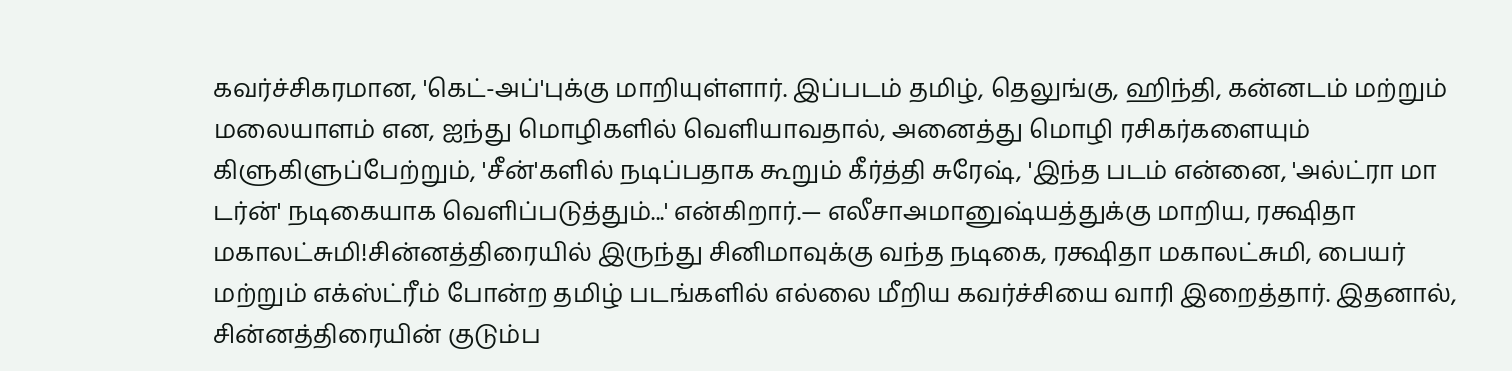கவர்ச்சிகரமான, 'கெட்-அப்'புக்கு மாறியுள்ளார். இப்படம் தமிழ், தெலுங்கு, ஹிந்தி, கன்னடம் மற்றும் மலையாளம் என, ஐந்து மொழிகளில் வெளியாவதால், அனைத்து மொழி ரசிகர்களையும் கிளுகிளுப்பேற்றும், 'சீன்'களில் நடிப்பதாக கூறும் கீர்த்தி சுரேஷ், 'இந்த படம் என்னை, 'அல்ட்ரா மா டர்ன்' நடிகையாக வெளிப்படுத்தும்...' என்கிறார்.— எலீசாஅமானுஷ்யத்துக்கு மாறிய, ரக்ஷிதா மகாலட்சுமி!சின்னத்திரையில் இருந்து சினிமாவுக்கு வந்த நடிகை, ரக்ஷிதா மகாலட்சுமி, பையர் மற்றும் எக்ஸ்ட்ரீம் போன்ற தமிழ் படங்களில் எல்லை மீறிய கவர்ச்சியை வாரி இறைத்தார். இதனால், சின்னத்திரையின் குடும்ப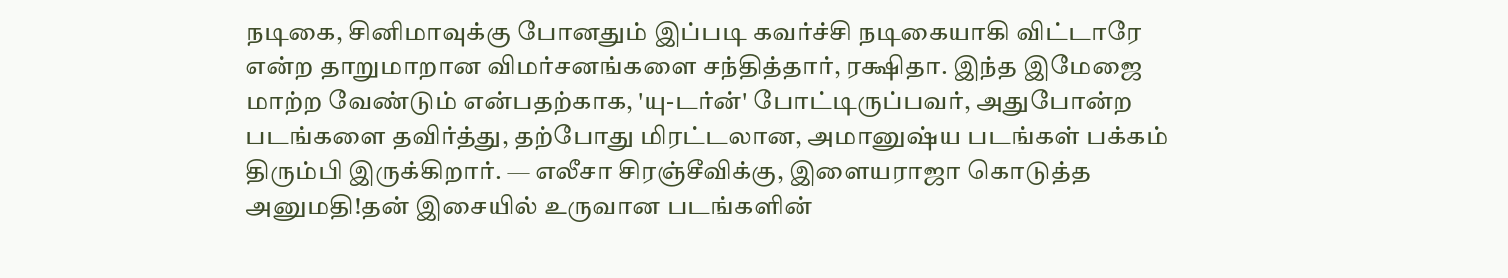நடிகை, சினிமாவுக்கு போனதும் இப்படி கவர்ச்சி நடிகையாகி விட்டாரே என்ற தாறுமாறான விமர்சனங்களை சந்தித்தார், ரக்ஷிதா. இந்த இமேஜை மாற்ற வேண்டும் என்பதற்காக, 'யு-டர்ன்' போட்டிருப்பவர், அதுபோன்ற படங்களை தவிர்த்து, தற்போது மிரட்டலான, அமானுஷ்ய படங்கள் பக்கம் திரும்பி இருக்கிறார். — எலீசா சிரஞ்சீவிக்கு, இளையராஜா கொடுத்த அனுமதி!தன் இசையில் உருவான படங்களின்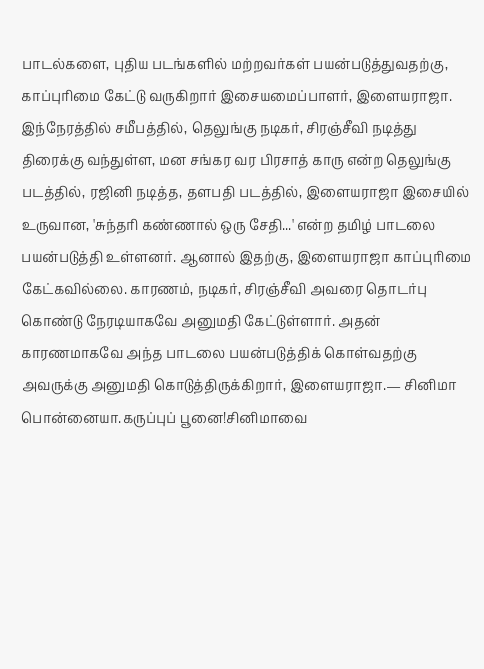பாடல்களை, புதிய படங்களில் மற்றவர்கள் பயன்படுத்துவதற்கு, காப்புரிமை கேட்டு வருகிறார் இசையமைப்பாளர், இளையராஜா. இந்நேரத்தில் சமீபத்தில், தெலுங்கு நடிகர், சிரஞ்சீவி நடித்து திரைக்கு வந்துள்ள, மன சங்கர வர பிரசாத் காரு என்ற தெலுங்கு படத்தில், ரஜினி நடித்த, தளபதி படத்தில், இளையராஜா இசையில் உருவான, 'சுந்தரி கண்ணால் ஒரு சேதி...' என்ற தமிழ் பாடலை பயன்படுத்தி உள்ளனர். ஆனால் இதற்கு, இளையராஜா காப்புரிமை கேட்கவில்லை. காரணம், நடிகர், சிரஞ்சீவி அவரை தொடர்பு கொண்டு நேரடியாகவே அனுமதி கேட்டுள்ளார். அதன் காரணமாகவே அந்த பாடலை பயன்படுத்திக் கொள்வதற்கு அவருக்கு அனுமதி கொடுத்திருக்கிறார், இளையராஜா.— சினிமா பொன்னையா.கருப்புப் பூனை!சினிமாவை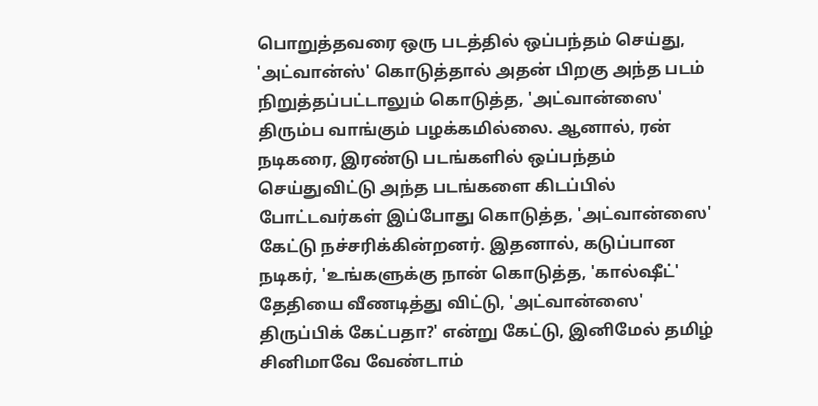பொறுத்தவரை ஒரு படத்தில் ஒப்பந்தம் செய்து, 'அட்வான்ஸ்' கொடுத்தால் அதன் பிறகு அந்த படம் நிறுத்தப்பட்டாலும் கொடுத்த, 'அட்வான்ஸை' திரும்ப வாங்கும் பழக்கமில்லை. ஆனால், ரன் நடிகரை, இரண்டு படங்களில் ஒப்பந்தம் செய்துவிட்டு அந்த படங்களை கிடப்பில் போட்டவர்கள் இப்போது கொடுத்த, 'அட்வான்ஸை' கேட்டு நச்சரிக்கின்றனர். இதனால், கடுப்பான நடிகர், 'உங்களுக்கு நான் கொடுத்த, 'கால்ஷீட்' தேதியை வீணடித்து விட்டு, 'அட்வான்ஸை' திருப்பிக் கேட்பதா?' என்று கேட்டு, இனிமேல் தமிழ் சினிமாவே வேண்டாம்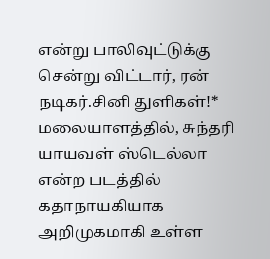என்று பாலிவுட்டுக்கு சென்று விட்டார், ரன் நடிகர்.சினி துளிகள்!* மலையாளத்தில், சுந்தரி யாயவள் ஸ்டெல்லா என்ற படத்தில் கதாநாயகியாக அறிமுகமாகி உள்ள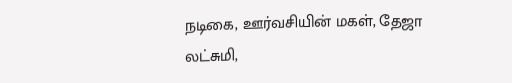நடிகை, ஊர்வசியின் மகள், தேஜா லட்சுமி,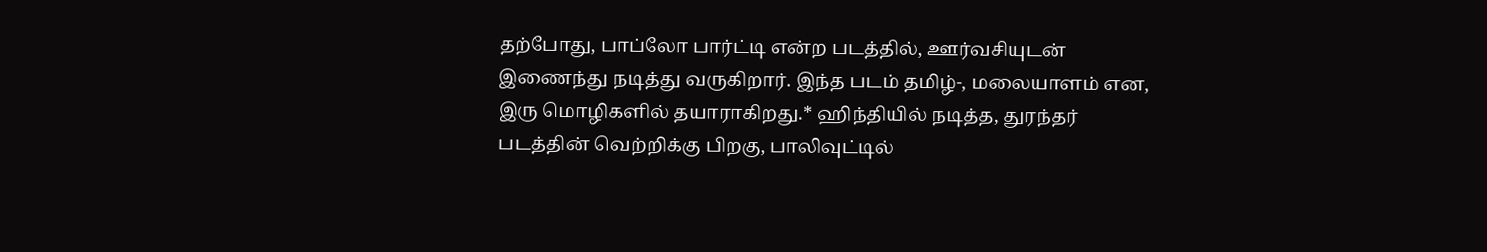தற்போது, பாப்லோ பார்ட்டி என்ற படத்தில், ஊர்வசியுடன் இணைந்து நடித்து வருகிறார். இந்த படம் தமிழ்-, மலையாளம் என, இரு மொழிகளில் தயாராகிறது.* ஹிந்தியில் நடித்த, துரந்தர் படத்தின் வெற்றிக்கு பிறகு, பாலிவுட்டில்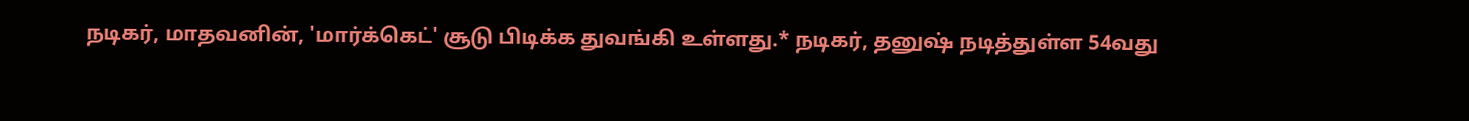நடிகர், மாதவனின், 'மார்க்கெட்' சூடு பிடிக்க துவங்கி உள்ளது.* நடிகர், தனுஷ் நடித்துள்ள 54வது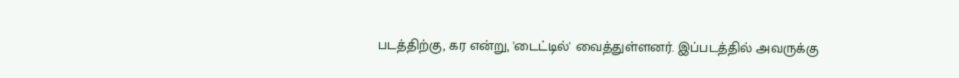படத்திற்கு, கர என்று, 'டைட்டில்' வைத்துள்ளனர். இப்படத்தில் அவருக்கு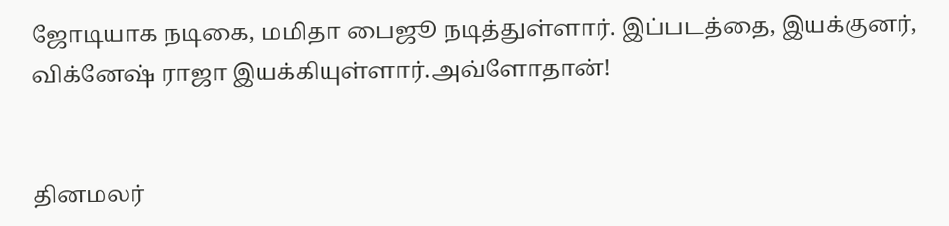ஜோடியாக நடிகை, மமிதா பைஜூ நடித்துள்ளார். இப்படத்தை, இயக்குனர், விக்னேஷ் ராஜா இயக்கியுள்ளார்.அவ்ளோதான்!


தினமலர்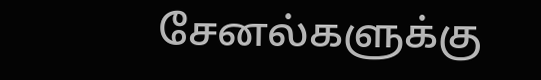சேனல்களுக்கு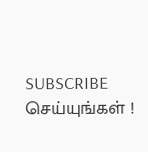SUBSCRIBE செய்யுங்கள் !